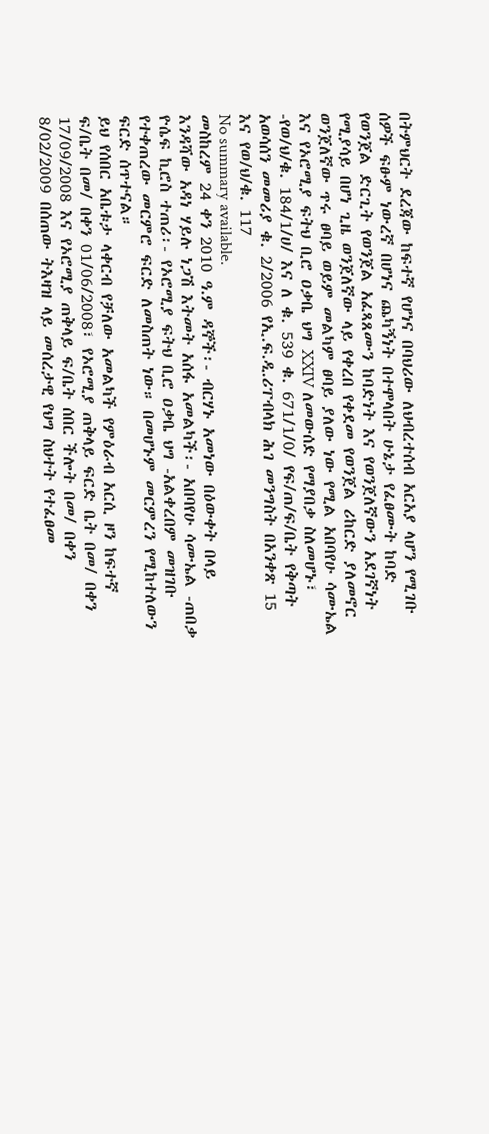በትምህርት ደረጃው ከፍተኛ የሆነና በባህሪው ለህብረተሰብ አርአያ ላሆን የሚገቡ ሰዎች ፍፁም ነውረኛ በሆነና ጨካኝነት በተሞላበት ሁኔታ የፈፀሙት ከባድ የወንጀል ድርጊት የወንጀል አፈጻጸሙን ከባድነት እና የወንጀለኛውን አደገኛነት የሚያሳይ በሆነ ጊዜ ወንጀለኛው ላይ የቀረበ የቀደመ የወንጀል ሪከርድ ያለመኖር ወንጀለኛው ጥሩ ፀባይ ወይም መልካም ፀባይ ያለው ነው የሚል አበባየሁ ሳሙኤል እና የኦሮሚያ ፍትህ ቢሮ ዐቃቤ ህግ XXIV ለመውሰድ የማያበቃ ስለመሆኑ፣ -የወ/ህ/ቁ. 184/1/ሀ/ እና ለ ቁ. 539 ቁ. 671/1/0/ የፍ/ጠ/ፍ/ቤት የቅጣት አወሳሰን መመሪያ ቁ. 2/2006 የኢ.ፍ.ዲ.ሪፐብላክ ሕገ መንግስት በአንቀጽ 15 እና የወ/ህ/ቁ. 117
No summary available.
መስከረም 24 ቀን 2010 ዓ.ም ዳኞች፡- ብርሃኑ አመነው በዕውቀት በላይ እንዳሻው አዳነ ሃይሉ ነጋሽ እትመት አሰፋ አመልካች፡- አበባየሁ ሳሙኤል -ጠበቃ ዮሴፍ ኪሮስ ተጠሪ፡- የኦሮሚያ ፍትህ ቢሮ ዐቃቤ ህግ -አልቀረበም መዝገቡ የተቀጠረው መርምሮ ፍርድ ለመስጠት ነው። በመሆኑም መርምረን የሚከተለውን ፍርድ ሰጥተናል።
ይህ የሰበር አቤቱታ ላቀርብ የቻለው አመልካች የምዕራብ አርሲ ዞን ከፍተኛ ፍ/ቤት በመ/ በቀን 01/06/2008፣ የኦሮሚያ ጠቅላይ ፍርድ ቤት በመ/ በቀን 17/09/2008 እና የኦሮሚያ ጠቅላይ ፍ/ቤት ሰበር ችሎት በመ/ በቀን 8/02/2009 በሰጠው ትእዛዝ ላይ መሰረታዊ የህግ ስህተት የተፈፀመ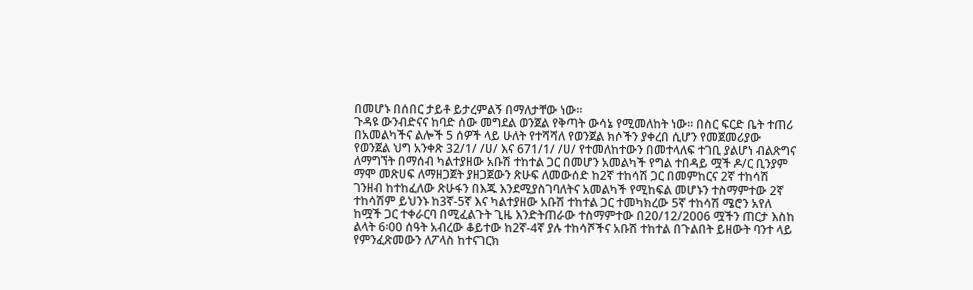በመሆኑ በሰበር ታይቶ ይታረምልኝ በማለታቸው ነው።
ጉዳዩ ውንብድናና ከባድ ሰው መግደል ወንጀል የቅጣት ውሳኔ የሚመለከት ነው። በስር ፍርድ ቤት ተጠሪ በአመልካችና ልሎች 5 ሰዎች ላይ ሁለት የተሻሻለ የወንጀል ክሶችን ያቀረበ ሲሆን የመጀመሪያው የወንጀል ህግ አንቀጽ 32/1/ /ሀ/ እና 671/1/ /ሀ/ የተመለከተውን በመተላለፍ ተገቢ ያልሆነ ብልጽግና ለማግኘት በማሰብ ካልተያዘው አቡሽ ተከተል ጋር በመሆን አመልካች የግል ተበዳይ ሟች ዶ/ር ቢንያም ማሞ መጽሀፍ ለማዘጋጀት ያዘጋጀውን ጽሁፍ ለመውሰድ ከ2ኛ ተከሳሽ ጋር በመምከርና 2ኛ ተከሳሽ ገንዘብ ከተከፈለው ጽሁፋን በእጁ እንደሚያስገባለትና አመልካች የሚከፍል መሆኑን ተስማምተው 2ኛ ተከሳሽም ይህንኑ ከ3ኛ-5ኛ እና ካልተያዘው አቡሽ ተከተል ጋር ተመካክረው 5ኛ ተከሳሽ ሜሮን አየለ ከሟች ጋር ተቀራርባ በሚፈልጉት ጊዜ እንድትጠራው ተስማምተው በ20/12/2006 ሟችን ጠርታ እስከ ልላት 6፡00 ሰዓት አብረው ቆይተው ከ2ኛ-4ኛ ያሉ ተከሳሾችና አቡሽ ተከተል በጉልበት ይዘውት ባንተ ላይ የምንፈጽመውን ለፖላስ ከተናገርክ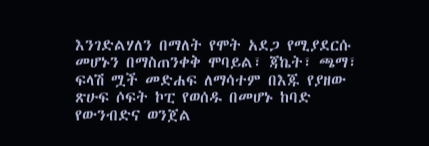እንገድልሃለን በማለት የሞት አደጋ የሚያደርሱ መሆኑን በማስጠንቀቅ ሞባይል፣ ጃኬት፣ ጫማ፣ ፍላሽ ሟች መድሐፍ ለማሳተም በእጁ የያዘው ጽሁፍ ሶፍት ኮፒ የወሰዱ በመሆኑ ከባድ የውንብድና ወንጀል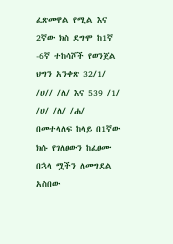ፈጽመዋል የሚል እና 2ኛው ክስ ደግሞ ከ1ኛ -6ኛ ተከሳሾች የወንጀል ህግን አንቀጽ 32/1/ /ሀ// /ለ/ እና 539 /1/ /ሀ/ /ለ/ /ሐ/ በመተላለፍ ከላይ በ1ኛው ክሱ የገለፀውን ከፈፀሙ በኋላ ሟችን ለመግደል አስበው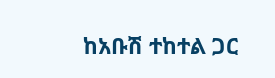ከአቡሽ ተከተል ጋር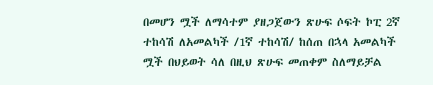በመሆን ሟች ለማሳተም ያዘጋጀውን ጽሁፍ ሶፍት ኮፒ 2ኛ ተከሳሽ ለአመልካች /1ኛ ተከሳሽ/ ከሰጠ በኋላ አመልካች ሟች በህይወት ሳለ በዚህ ጽሁፍ መጠቀም ስለማይቻል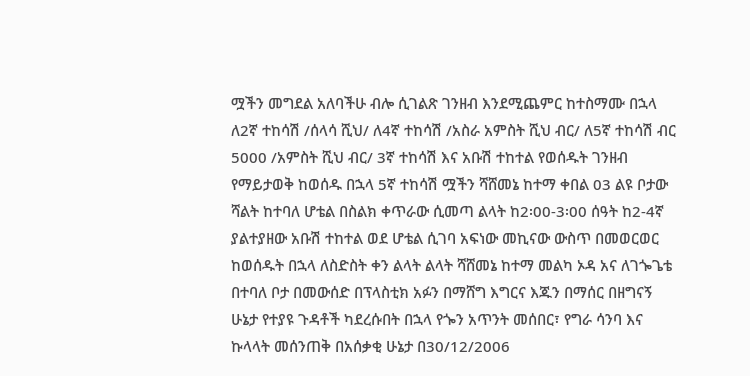ሟችን መግደል አለባችሁ ብሎ ሲገልጽ ገንዘብ እንደሚጨምር ከተስማሙ በኋላ ለ2ኛ ተከሳሽ /ሰላሳ ሺህ/ ለ4ኛ ተከሳሽ /አስራ አምስት ሺህ ብር/ ለ5ኛ ተከሳሽ ብር 5000 /አምስት ሺህ ብር/ 3ኛ ተከሳሽ እና አቡሽ ተከተል የወሰዱት ገንዘብ የማይታወቅ ከወሰዱ በኋላ 5ኛ ተከሳሽ ሟችን ሻሸመኔ ከተማ ቀበል 03 ልዩ ቦታው ሻልት ከተባለ ሆቴል በስልክ ቀጥራው ሲመጣ ልላት ከ2፡00-3፡00 ሰዓት ከ2-4ኛ ያልተያዘው አቡሽ ተከተል ወደ ሆቴል ሲገባ አፍነው መኪናው ውስጥ በመወርወር ከወሰዱት በኋላ ለስድስት ቀን ልላት ልላት ሻሸመኔ ከተማ መልካ ኦዳ አና ለገጐጌቴ በተባለ ቦታ በመውሰድ በፕላስቲክ አፉን በማሸግ እግርና እጁን በማሰር በዘግናኝ ሁኔታ የተያዩ ጉዳቶች ካደረሱበት በኋላ የጐን አጥንት መሰበር፣ የግራ ሳንባ እና ኩላላት መሰንጠቅ በአሰቃቂ ሁኔታ በ30/12/2006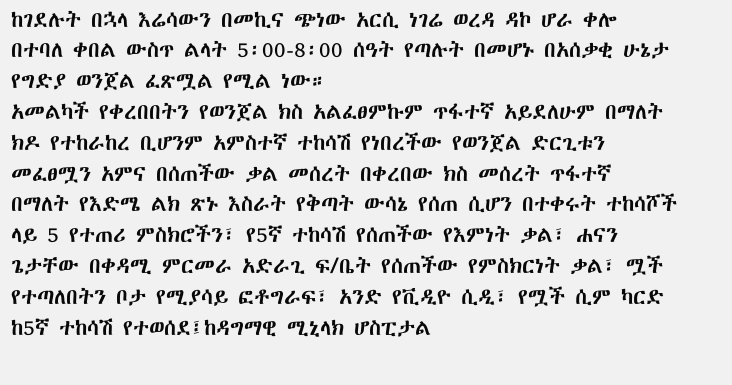ከገደሉት በኋላ እሬሳውን በመኪና ጭነው አርሲ ነገሬ ወረዳ ዳኮ ሆራ ቀሎ በተባለ ቀበል ውስጥ ልላት 5፡00-8፡00 ሰዓት የጣሉት በመሆኑ በአሰቃቂ ሁኔታ የግድያ ወንጀል ፈጽሟል የሚል ነው።
አመልካች የቀረበበትን የወንጀል ክስ አልፈፀምኩም ጥፋተኛ አይደለሁም በማለት ክዶ የተከራከረ ቢሆንም አምስተኛ ተከሳሽ የነበረችው የወንጀል ድርጊቱን መፈፀሟን አምና በሰጠችው ቃል መሰረት በቀረበው ክስ መሰረት ጥፋተኛ በማለት የእድሜ ልክ ጽኑ እስራት የቅጣት ውሳኔ የሰጠ ሲሆን በተቀሩት ተከሳሾች ላይ 5 የተጠሪ ምስክሮችን፣ የ5ኛ ተከሳሽ የሰጠችው የእምነት ቃል፣ ሐናን ጌታቸው በቀዳሚ ምርመራ አድራጊ ፍ/ቤት የሰጠችው የምስክርነት ቃል፣ ሟች የተጣለበትን ቦታ የሚያሳይ ፎቶግራፍ፣ አንድ የቪዲዮ ሲዲ፣ የሟች ሲም ካርድ ከ5ኛ ተከሳሽ የተወሰደ፤ከዳግማዊ ሚኒላክ ሆስፒታል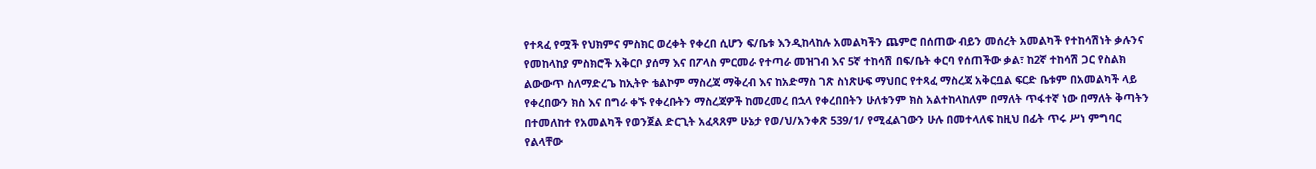የተጻፈ የሟች የህክምና ምስክር ወረቀት የቀረበ ሲሆን ፍ/ቤቱ እንዲከላከሉ አመልካችን ጨምሮ በሰጠው ብይን መሰረት አመልካች የተከሳሽነት ቃሉንና የመከላከያ ምስክሮች አቅርቦ ያሰማ እና በፖላስ ምርመራ የተጣራ መዝገብ እና 5ኛ ተከሳሽ በፍ/ቤት ቀርባ የሰጠችው ቃል፣ ከ2ኛ ተከሳሽ ጋር የስልክ ልውውጥ ስለማድረጌ ከኢትዮ ቴልኮም ማስረጃ ማቅረብ እና ከአድማስ ገጽ ስነጽሁፍ ማህበር የተጻፈ ማስረጃ አቅርቧል ፍርድ ቤቱም በአመልካች ላይ የቀረበውን ክስ እና በግራ ቀኙ የቀረቡትን ማስረጃዎች ከመረመረ በኋላ የቀረበበትን ሁለቱንም ክስ አልተከላከለም በማለት ጥፋተኛ ነው በማለት ቅጣትን በተመለከተ የአመልካች የወንጀል ድርጊት አፈጻጸም ሁኔታ የወ/ህ/አንቀጽ 539/1/ የሚፈልገውን ሁሉ በመተላለፍ ከዚህ በፊት ጥሩ ሥነ ምግባር የልላቸው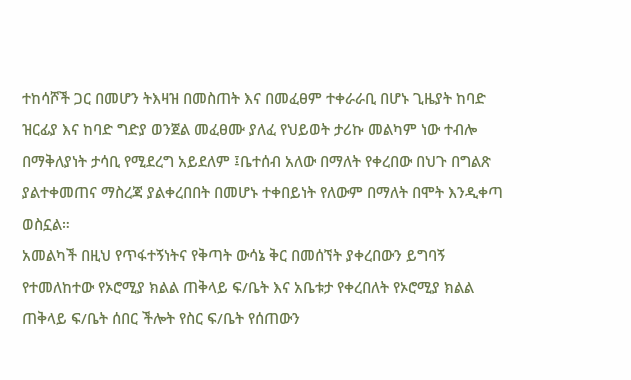ተከሳሾች ጋር በመሆን ትእዛዝ በመስጠት እና በመፈፀም ተቀራራቢ በሆኑ ጊዜያት ከባድ ዝርፊያ እና ከባድ ግድያ ወንጀል መፈፀሙ ያለፈ የህይወት ታሪኩ መልካም ነው ተብሎ በማቅለያነት ታሳቢ የሚደረግ አይደለም ፤ቤተሰብ አለው በማለት የቀረበው በህጉ በግልጽ ያልተቀመጠና ማስረጃ ያልቀረበበት በመሆኑ ተቀበይነት የለውም በማለት በሞት እንዲቀጣ ወስኗል።
አመልካች በዚህ የጥፋተኝነትና የቅጣት ውሳኔ ቅር በመሰኘት ያቀረበውን ይግባኝ የተመለከተው የኦሮሚያ ክልል ጠቅላይ ፍ/ቤት እና አቤቱታ የቀረበለት የኦሮሚያ ክልል ጠቅላይ ፍ/ቤት ሰበር ችሎት የስር ፍ/ቤት የሰጠውን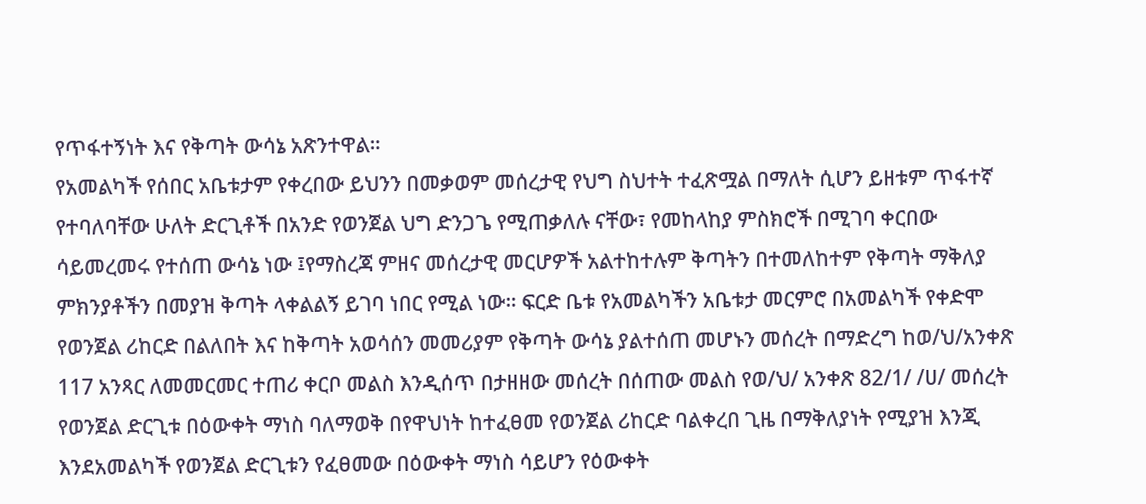የጥፋተኝነት እና የቅጣት ውሳኔ አጽንተዋል።
የአመልካች የሰበር አቤቱታም የቀረበው ይህንን በመቃወም መሰረታዊ የህግ ስህተት ተፈጽሟል በማለት ሲሆን ይዘቱም ጥፋተኛ የተባለባቸው ሁለት ድርጊቶች በአንድ የወንጀል ህግ ድንጋጌ የሚጠቃለሉ ናቸው፣ የመከላከያ ምስክሮች በሚገባ ቀርበው ሳይመረመሩ የተሰጠ ውሳኔ ነው ፤የማስረጃ ምዘና መሰረታዊ መርሆዎች አልተከተሉም ቅጣትን በተመለከተም የቅጣት ማቅለያ ምክንያቶችን በመያዝ ቅጣት ላቀልልኝ ይገባ ነበር የሚል ነው። ፍርድ ቤቱ የአመልካችን አቤቱታ መርምሮ በአመልካች የቀድሞ የወንጀል ሪከርድ በልለበት እና ከቅጣት አወሳሰን መመሪያም የቅጣት ውሳኔ ያልተሰጠ መሆኑን መሰረት በማድረግ ከወ/ህ/አንቀጽ 117 አንጻር ለመመርመር ተጠሪ ቀርቦ መልስ እንዲሰጥ በታዘዘው መሰረት በሰጠው መልስ የወ/ህ/ አንቀጽ 82/1/ /ሀ/ መሰረት የወንጀል ድርጊቱ በዕውቀት ማነስ ባለማወቅ በየዋህነት ከተፈፀመ የወንጀል ሪከርድ ባልቀረበ ጊዜ በማቅለያነት የሚያዝ እንጂ እንደአመልካች የወንጀል ድርጊቱን የፈፀመው በዕውቀት ማነስ ሳይሆን የዕውቀት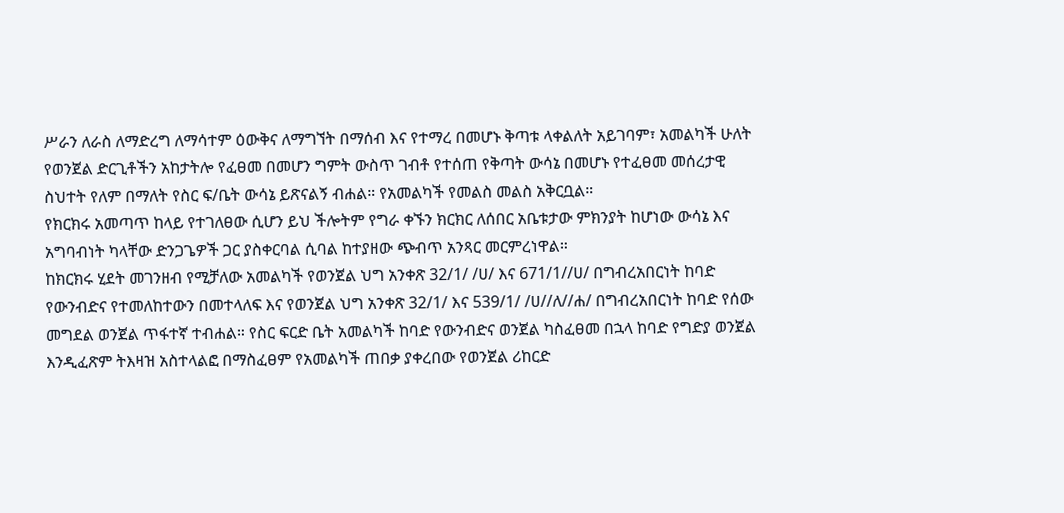ሥራን ለራስ ለማድረግ ለማሳተም ዕውቅና ለማግኘት በማሰብ እና የተማረ በመሆኑ ቅጣቱ ላቀልለት አይገባም፣ አመልካች ሁለት የወንጀል ድርጊቶችን አከታትሎ የፈፀመ በመሆን ግምት ውስጥ ገብቶ የተሰጠ የቅጣት ውሳኔ በመሆኑ የተፈፀመ መሰረታዊ ስህተት የለም በማለት የስር ፍ/ቤት ውሳኔ ይጽናልኝ ብሐል። የአመልካች የመልስ መልስ አቅርቧል።
የክርክሩ አመጣጥ ከላይ የተገለፀው ሲሆን ይህ ችሎትም የግራ ቀኙን ክርክር ለሰበር አቤቱታው ምክንያት ከሆነው ውሳኔ እና አግባብነት ካላቸው ድንጋጌዎች ጋር ያስቀርባል ሲባል ከተያዘው ጭብጥ አንጻር መርምረነዋል።
ከክርክሩ ሂደት መገንዘብ የሚቻለው አመልካች የወንጀል ህግ አንቀጽ 32/1/ /ሀ/ እና 671/1//ሀ/ በግብረአበርነት ከባድ የውንብድና የተመለከተውን በመተላለፍ እና የወንጀል ህግ አንቀጽ 32/1/ እና 539/1/ /ሀ//ለ//ሐ/ በግብረአበርነት ከባድ የሰው መግደል ወንጀል ጥፋተኛ ተብሐል። የስር ፍርድ ቤት አመልካች ከባድ የውንብድና ወንጀል ካስፈፀመ በኋላ ከባድ የግድያ ወንጀል እንዲፈጽም ትእዛዝ አስተላልፎ በማስፈፀም የአመልካች ጠበቃ ያቀረበው የወንጀል ሪከርድ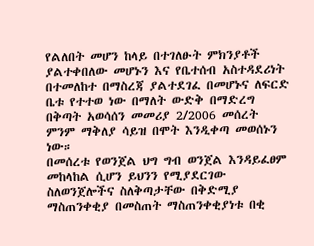የልለበት መሆን ከላይ በተገለፁት ምክንያቶች ያልተቀበለው መሆኑን እና የቤተሰብ አስተዳደሪነት በተመለከተ በማስረጃ ያልተደገፈ በመሆኑና ለፍርድ ቤቱ የተተወ ነው በማለት ውድቅ በማድረግ በቅጣት አወሳሰን መመሪያ 2/2006 መሰረት ምንም ማቅለያ ሳይዝ በሞት እንዲቀጣ መወሰኑን ነው።
በመሰረቱ የወንጀል ህግ ግብ ወንጀል እንዳይፈፀም መከላከል ሲሆን ይህንን የሚያደርገው ስለወንጀሎችና ስለቅጣታቸው በቅድሚያ ማስጠንቀቂያ በመስጠት ማስጠንቀቂያነቱ በቂ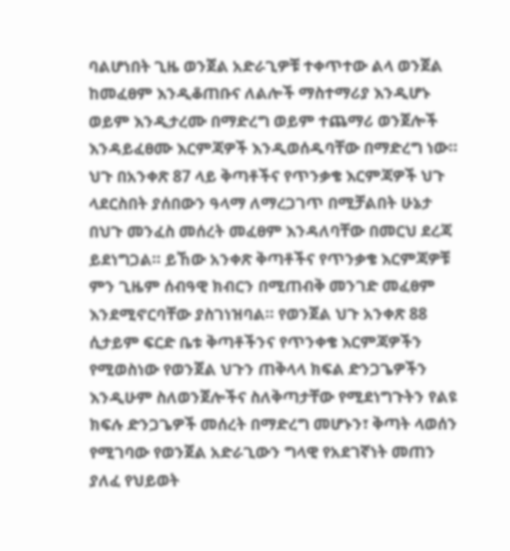ባልሆነበት ጊዜ ወንጀል አድራጊዎቹ ተቀጥተው ልላ ወንጀል ከመፈፀም እንዲቆጠቡና ለልሎች ማስተማሪያ እንዲሆኑ ወይም እንዲታረሙ በማድረግ ወይም ተጨማሪ ወንጀሎች እንዳይፈፀሙ እርምጃዎች እንዲወሰዱባቸው በማድረግ ነው። ህጉ በአንቀጽ 87 ላይ ቅጣቶችና የጥንቃቄ እርምጃዎች ህጉ ላደርስበት ያሰበውን ዓላማ ለማረጋገጥ በሚቻልበት ሁኔታ በህጉ መንፈስ መሰረት መፈፀም እንዳለባቸው በመርህ ደረጃ ይደነግጋል። ይኸው አንቀጽ ቅጣቶችና የጥንቃቄ እርምጃዎቹ ምን ጊዜም ሰብዓዊ ክብርን በሚጠብቅ መንገድ መፈፀም እንደሚኖርባቸው ያስገነዝባል። የወንጀል ህጉ አንቀጽ 88 ሲታይም ፍርድ ቤቱ ቅጣቶችንና የጥንቀቄ እርምጃዎችን የሚወስነው የወንጀል ህጉን ጠቅላላ ክፍል ድንጋጌዎችን እንዲሁም ስለወንጀሎችና ስለቅጣታቸው የሚደነግጉትን የልዩ ክፍሉ ድንጋጌዎች መሰረት በማድረግ መሆኑን፣ ቅጣት ላወሰን የሚገባው የወንጀል አድራጊውን ግላዊ የአደገኛነት መጠን ያለፈ የህይወት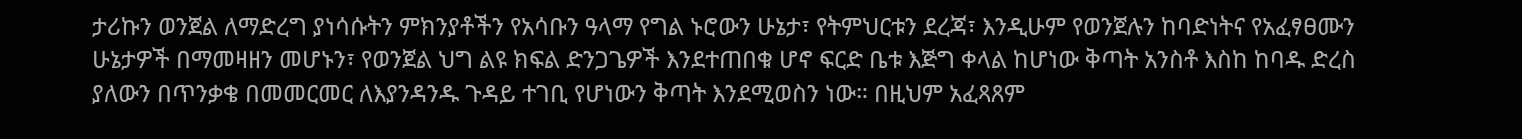ታሪኩን ወንጀል ለማድረግ ያነሳሱትን ምክንያቶችን የአሳቡን ዓላማ የግል ኑሮውን ሁኔታ፣ የትምህርቱን ደረጃ፣ እንዲሁም የወንጀሉን ከባድነትና የአፈፃፀሙን ሁኔታዎች በማመዛዘን መሆኑን፣ የወንጀል ህግ ልዩ ክፍል ድንጋጌዎች እንደተጠበቁ ሆኖ ፍርድ ቤቱ እጅግ ቀላል ከሆነው ቅጣት አንስቶ እስከ ከባዱ ድረስ ያለውን በጥንቃቄ በመመርመር ለእያንዳንዱ ጉዳይ ተገቢ የሆነውን ቅጣት እንደሚወስን ነው። በዚህም አፈጻጸም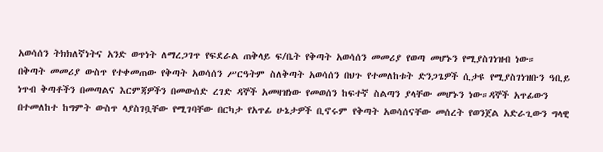አወሳሰን ትክክለኛነትና አንድ ወጥነት ለማረጋገጥ የፍደራል ጠቅላይ ፍ/ቤት የቅጣት አወሳሰን መመሪያ የወጣ መሆኑን የሚያስገነዝብ ነው።
በቅጣት መመሪያ ውስጥ የተቀመጠው የቅጣት አወሳሰን ሥርዓትም ስለቅጣት አወሳሰን በህጉ የተመለከቱት ድንጋጌዎች ሲታዩ የሚያስገነዝቡን ዓቢይ ነጥብ ቅጣቶችን በመጣልና እርምጃዎችን በመውሰድ ረገድ ዳኞች አመዛዝነው የመወሰን ከፍተኛ ስልጣን ያላቸው መሆኑን ነው።ዳኞች አጥፊውን በተመለከተ ከግምት ውስጥ ላያስገቧቸው የሚገባቸው በርካታ የአጥፊ ሁኔታዎች ቢኖሩም የቅጣት አወሳሰናቸው መሰረት የወንጀል አድራጊውን ግላዊ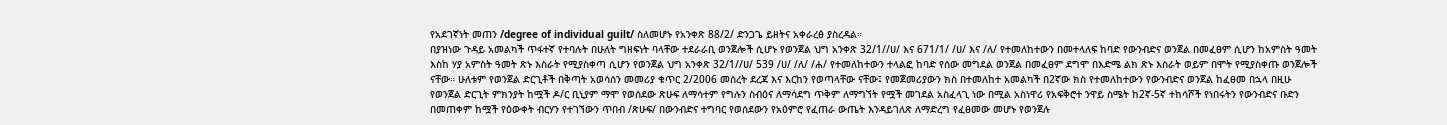የአደገኛነት መጠን /degree of individual guilt/ ስለመሆኑ የአንቀጽ 88/2/ ድንጋጌ ይዘትና አቀራረፅ ያስረዳል።
በያዝነው ጉዳይ አመልካች ጥፋተኛ የተባሉት በሁለት ግዘፍነት ባላቸው ተደራራቢ ወንጀሎች ሲሆኑ የወንጀል ህግ አንቀጽ 32/1//ሀ/ እና 671/1/ /ሀ/ እና /ለ/ የተመለከተውን በመተላለፍ ከባድ የውንብድና ወንጀል በመፈፀም ሲሆን ከአምስት ዓመት እስከ ሃያ አምስት ዓመት ጽኑ እስራት የሚያስቀጣ ሲሆን የወንጀል ህግ አንቀጽ 32/1//ሀ/ 539 /ሀ/ /ለ/ /ሐ/ የተመለከተውን ተላልፎ ከባድ የሰው መግደል ወንጀል በመፈፀም ደግሞ በእድሜ ልክ ጽኑ እስራት ወይም በሞት የሚያስቀጡ ወንጀሎች ናቸው። ሁለቱም የወንጀል ድርጊቶች በቅጣት አወሳሰን መመሪያ ቁጥር 2/2006 መሰረት ደረጃ እና እርከን የወጣላቸው ናቸው፤ የመጀመሪያውን ክስ በተመለከተ አመልካች በ2ኛው ክስ የተመለከተውን የውንብድና ወንጀል ከፈፀመ በኋላ በዚሁ የወንጀል ድርጊት ምክንያት ከሟች ዶ/ር ቢኒያም ማሞ የወሰደው ጽሁፍ ለማሳተም የግሉን ስብዕና ለማሳደግ ጥቅም ለማግኘት የሟች መገደል አስፈላጊ ነው በሚል አስነዋሪ የአፍቅሮተ ንዋይ ስሜት ከ2ኛ-5ኛ ተከሳሾች የነበሩትን የውንብድና ቡድን በመጠቀም ከሟች የዕውቀት ብርሃን የተገኘውን ጥበብ /ጽሁፍ/ በውንብድና ተግባር የወሰደውን የአዕምሮ የፈጠራ ውጤት እንዳይገለጽ ለማድረግ የፈፀመው መሆኑ የወንጀሉ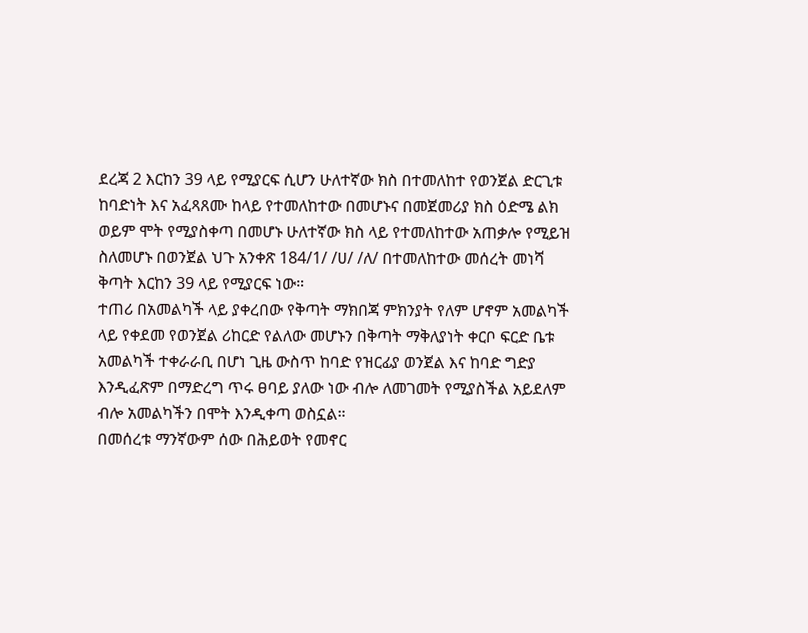ደረጃ 2 እርከን 39 ላይ የሚያርፍ ሲሆን ሁለተኛው ክስ በተመለከተ የወንጀል ድርጊቱ ከባድነት እና አፈጻጸሙ ከላይ የተመለከተው በመሆኑና በመጀመሪያ ክስ ዕድሜ ልክ ወይም ሞት የሚያስቀጣ በመሆኑ ሁለተኛው ክስ ላይ የተመለከተው አጠቃሎ የሚይዝ ስለመሆኑ በወንጀል ህጉ አንቀጽ 184/1/ /ሀ/ /ለ/ በተመለከተው መሰረት መነሻ ቅጣት እርከን 39 ላይ የሚያርፍ ነው።
ተጠሪ በአመልካች ላይ ያቀረበው የቅጣት ማክበጃ ምክንያት የለም ሆኖም አመልካች ላይ የቀደመ የወንጀል ሪከርድ የልለው መሆኑን በቅጣት ማቅለያነት ቀርቦ ፍርድ ቤቱ አመልካች ተቀራራቢ በሆነ ጊዜ ውስጥ ከባድ የዝርፊያ ወንጀል እና ከባድ ግድያ እንዲፈጽም በማድረግ ጥሩ ፀባይ ያለው ነው ብሎ ለመገመት የሚያስችል አይደለም ብሎ አመልካችን በሞት እንዲቀጣ ወስኗል።
በመሰረቱ ማንኛውም ሰው በሕይወት የመኖር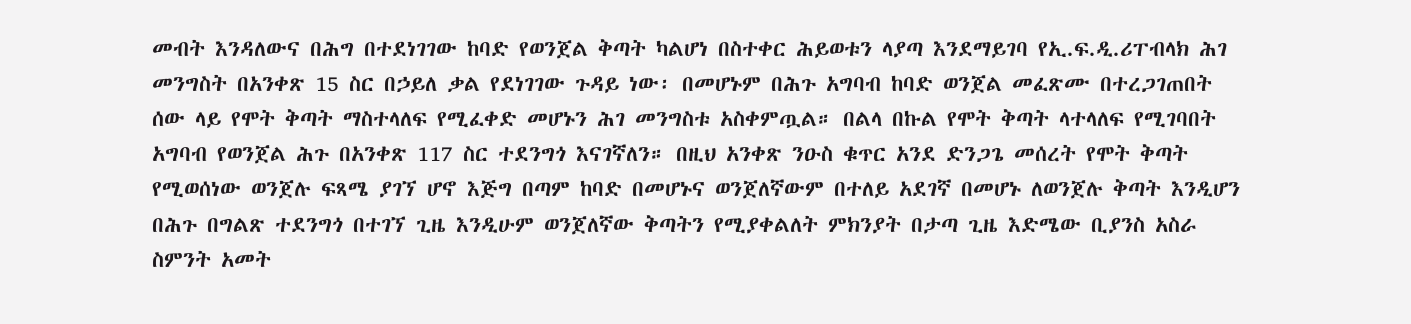መብት እንዳለውና በሕግ በተደነገገው ከባድ የወንጀል ቅጣት ካልሆነ በስተቀር ሕይወቱን ላያጣ እንደማይገባ የኢ.ፍ.ዲ.ሪፐብላክ ሕገ መንግስት በአንቀጽ 15 ስር በኃይለ ቃል የደነገገው ጉዳይ ነው፡ በመሆኑም በሕጉ አግባብ ከባድ ወንጀል መፈጽሙ በተረጋገጠበት ሰው ላይ የሞት ቅጣት ማስተላለፍ የሚፈቀድ መሆኑን ሕገ መንግስቱ አስቀምጧል። በልላ በኩል የሞት ቅጣት ላተላለፍ የሚገባበት አግባብ የወንጀል ሕጉ በአንቀጽ 117 ስር ተደንግጎ እናገኛለን። በዚህ አንቀጽ ንዑስ ቁጥር አንደ ድንጋጌ መሰረት የሞት ቅጣት የሚወሰነው ወንጀሉ ፍጻሜ ያገኘ ሆኖ እጅግ በጣም ከባድ በመሆኑና ወንጀለኛውም በተለይ አደገኛ በመሆኑ ለወንጀሉ ቅጣት እንዲሆን በሕጉ በግልጽ ተደንግጎ በተገኘ ጊዜ እንዲሁም ወንጀለኛው ቅጣትን የሚያቀልለት ምክንያት በታጣ ጊዜ እድሜው ቢያንስ አስራ ስምንት አመት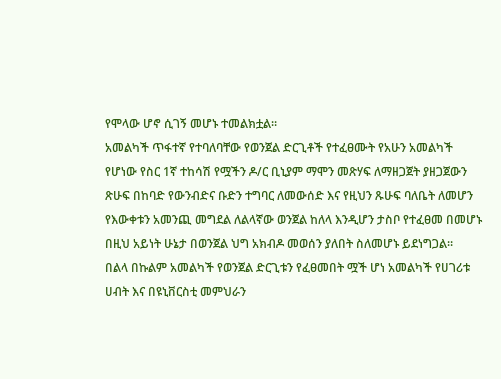የሞላው ሆኖ ሲገኝ መሆኑ ተመልክቷል።
አመልካች ጥፋተኛ የተባለባቸው የወንጀል ድርጊቶች የተፈፀሙት የአሁን አመልካች የሆነው የስር 1ኛ ተከሳሽ የሟችን ዶ/ር ቢኒያም ማሞን መጽሃፍ ለማዘጋጀት ያዘጋጀውን ጽሁፍ በከባድ የውንብድና ቡድን ተግባር ለመውሰድ እና የዚህን ጹሁፍ ባለቤት ለመሆን የእውቀቱን አመንጪ መግደል ለልላኛው ወንጀል ከለላ እንዲሆን ታስቦ የተፈፀመ በመሆኑ በዚህ አይነት ሁኔታ በወንጀል ህግ አክብዶ መወሰን ያለበት ስለመሆኑ ይደነግጋል።
በልላ በኩልም አመልካች የወንጀል ድርጊቱን የፈፀመበት ሟች ሆነ አመልካች የሀገሪቱ ሀብት እና በዩኒቨርስቲ መምህራን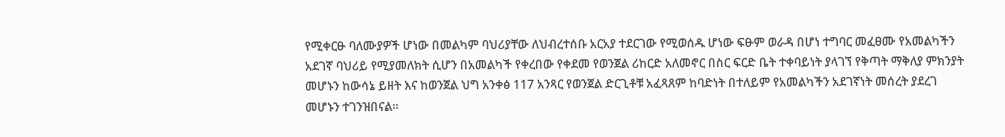የሚቀርፁ ባለሙያዎች ሆነው በመልካም ባህሪያቸው ለህብረተሰቡ አርአያ ተደርገው የሚወሰዱ ሆነው ፍፁም ወራዳ በሆነ ተግባር መፈፀሙ የአመልካችን አደገኛ ባህሪይ የሚያመለክት ሲሆን በአመልካች የቀረበው የቀደመ የወንጀል ሪከርድ አለመኖር በስር ፍርድ ቤት ተቀባይነት ያላገኘ የቅጣት ማቅለያ ምክንያት መሆኑን ከውሳኔ ይዘት እና ከወንጀል ህግ አንቀፅ 117 አንጻር የወንጀል ድርጊቶቹ አፈጻጸም ከባድነት በተለይም የአመልካችን አደገኛነት መሰረት ያደረገ መሆኑን ተገንዝበናል።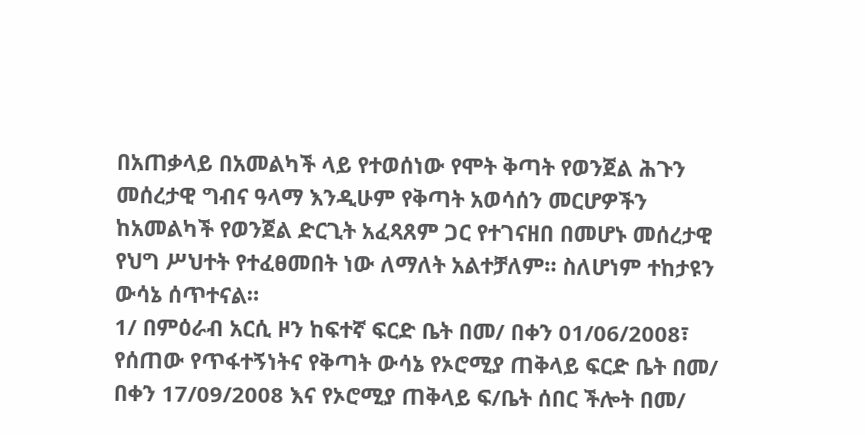በአጠቃላይ በአመልካች ላይ የተወሰነው የሞት ቅጣት የወንጀል ሕጉን መሰረታዊ ግብና ዓላማ እንዲሁም የቅጣት አወሳሰን መርሆዎችን ከአመልካች የወንጀል ድርጊት አፈጻጸም ጋር የተገናዘበ በመሆኑ መሰረታዊ የህግ ሥህተት የተፈፀመበት ነው ለማለት አልተቻለም። ስለሆነም ተከታዩን ውሳኔ ሰጥተናል።
1/ በምዕራብ አርሲ ዞን ከፍተኛ ፍርድ ቤት በመ/ በቀን 01/06/2008፣ የሰጠው የጥፋተኝነትና የቅጣት ውሳኔ የኦሮሚያ ጠቅላይ ፍርድ ቤት በመ/ በቀን 17/09/2008 እና የኦሮሚያ ጠቅላይ ፍ/ቤት ሰበር ችሎት በመ/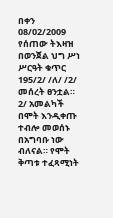በቀን 08/02/2009 የሰጠው ትእዛዝ በወንጀል ህግ ሥነ ሥርዓት ቁጥር 195/2/ /ለ/ /2/ መሰረት ፀንቷል።
2/ አመልካች በሞት እንዲቀጡ ተብሎ መወሰኑ በአግባቡ ነው ብለናል። የሞት ቅጣቱ ተፈጻሚነት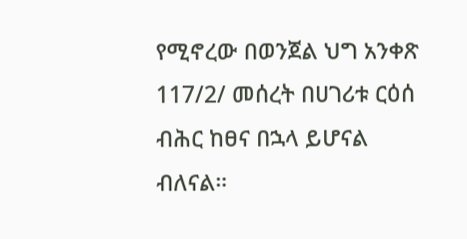የሚኖረው በወንጀል ህግ አንቀጽ 117/2/ መሰረት በሀገሪቱ ርዕሰ ብሕር ከፀና በኋላ ይሆናል ብለናል።